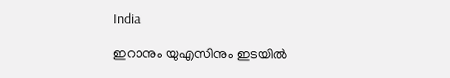India

ഇറാനും യുഎസിനും ഇടയില്‍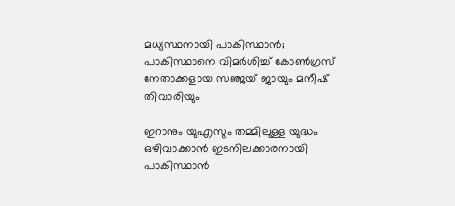മധ്യസ്ഥനായി പാകിസ്ഥാന്‍; പാകിസ്ഥാനെ വിമര്‍ശിച്ച് കോണ്‍ഗ്രസ് നേതാക്കളായ സഞ്ജയ് ജായും മനീഷ് തിവാരിയും

ഇറാനും യുഎസും തമ്മിലുള്ള യുദ്ധം ഒഴിവാക്കാന്‍ ഇടനിലക്കാരനായി പാകിസ്ഥാന്‍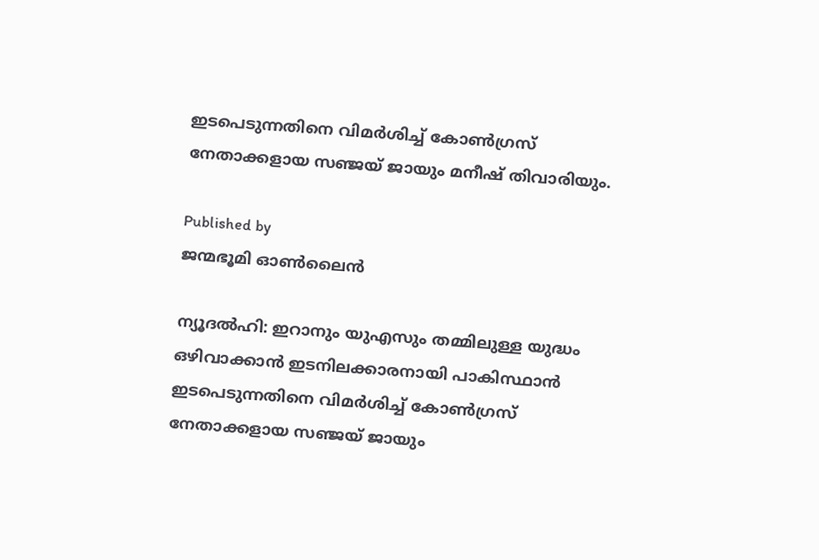ഇടപെടുന്നതിനെ വിമര്‍ശിച്ച് കോണ്‍ഗ്രസ് നേതാക്കളായ സഞ്ജയ് ജായും മനീഷ് തിവാരിയും.

Published by
ജന്മഭൂമി ഓണ്‍ലൈന്‍

ന്യൂദല്‍ഹി: ഇറാനും യുഎസും തമ്മിലുള്ള യുദ്ധം ഒഴിവാക്കാന്‍ ഇടനിലക്കാരനായി പാകിസ്ഥാന്‍ ഇടപെടുന്നതിനെ വിമര്‍ശിച്ച് കോണ്‍ഗ്രസ് നേതാക്കളായ സഞ്ജയ് ജായും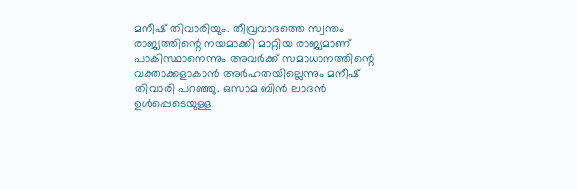മനീഷ് തിവാരിയും. തീവ്രവാദത്തെ സ്വന്തം രാജ്യത്തിന്റെ നയമാക്കി മാറ്റിയ രാജ്യമാണ് പാകിസ്ഥാനെന്നും അവര്‍ക്ക് സമാധാനത്തിന്റെ വക്താക്കളാകാന്‍ അര്‍ഹതയില്ലെന്നും മനീഷ് തിവാരി പറഞ്ഞു. ഒസാമ ബിന്‍ ലാദന്‍ ഉള്‍പ്പെടെയുള്ള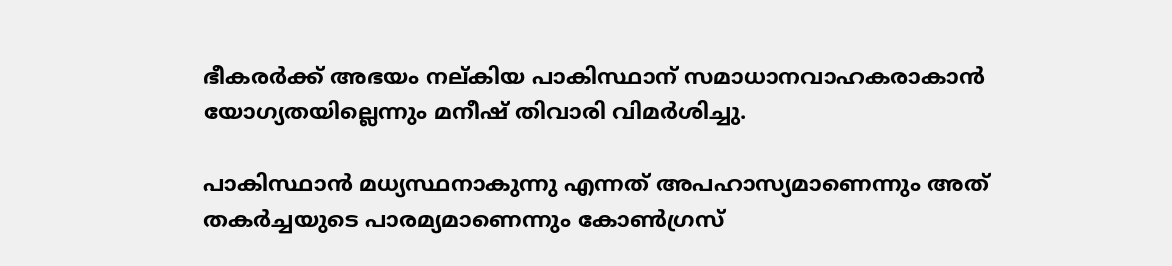ഭീകരര്‍ക്ക് അഭയം നല‍്കിയ പാകിസ്ഥാന് സമാധാനവാഹകരാകാന്‍ യോഗ്യതയില്ലെന്നും മനീഷ് തിവാരി വിമര്‍ശിച്ചു.

പാകിസ്ഥാന്‍ മധ്യസ്ഥനാകുന്നു എന്നത് അപഹാസ്യമാണെന്നും അത് തകര്‍ച്ചയുടെ പാരമ്യമാണെന്നും കോണ്‍ഗ്രസ്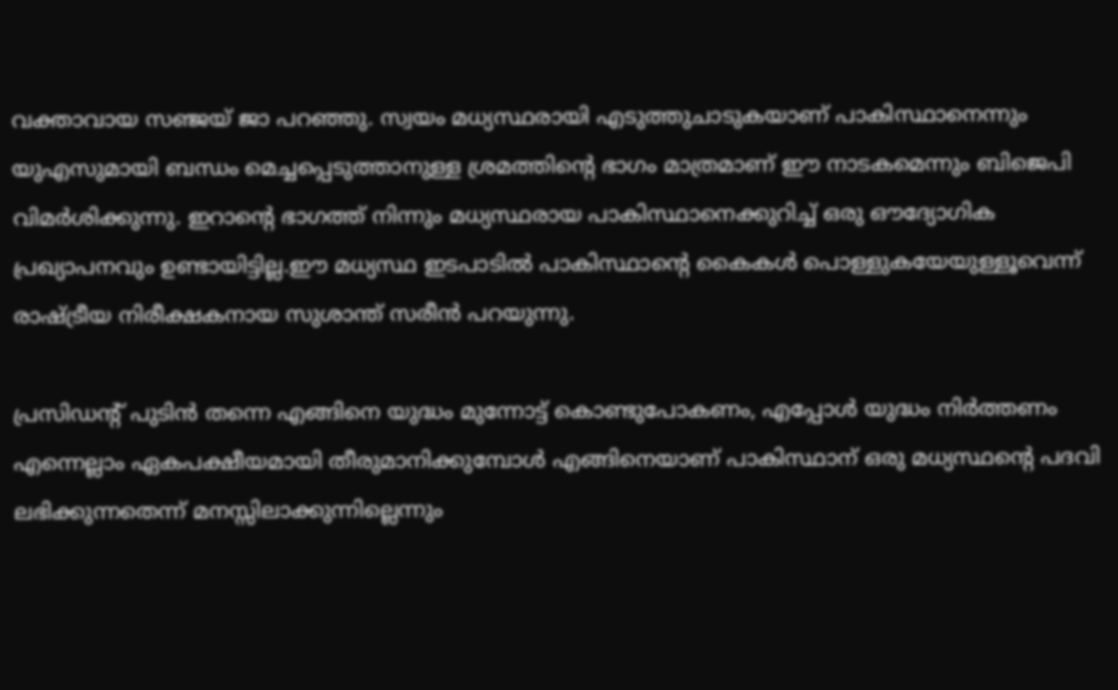വക്താവായ സഞ്ജയ് ജാ പറ‍ഞ്ഞു. സ്വയം മധ്യസ്ഥരായി എടുത്തുചാടുകയാണ് പാകിസ്ഥാനെന്നും യുഎസുമായി ബന്ധം മെച്ചപ്പെടുത്താനുള്ള ശ്രമത്തിന്റെ ഭാഗം മാത്രമാണ് ഈ നാടകമെന്നും ബിജെപി വിമര്‍ശിക്കുന്നു. ഇറാന്റെ ഭാഗത്ത് നിന്നും മധ്യസ്ഥരായ പാകിസ്ഥാനെക്കുറിച്ച് ഒരു ഔദ്യോഗിക പ്രഖ്യാപനവും ഉണ്ടായിട്ടില്ല.ഈ മധ്യസ്ഥ ഇടപാടില്‍ പാകിസ്ഥാന്റെ കൈകള്‍ പൊള്ളുകയേയുള്ളൂവെന്ന് രാഷ്‌ട്രീയ നിരീക്ഷകനായ സുശാന്ത് സരീന്‍ പറയുന്നു.

പ്രസിഡന്‍റ് പുടിന്‍ തന്നെ എങ്ങിനെ യുദ്ധം മുന്നോട്ട് കൊണ്ടുപോകണം, എപ്പോള്‍ യുദ്ധം നിര്‍ത്തണം എന്നെല്ലാം ഏകപക്ഷീയമായി തീരുമാനിക്കുമ്പോള്‍ എങ്ങിനെയാണ് പാകിസ്ഥാന് ഒരു മധ്യസ്ഥന്റെ പദവി ലഭിക്കുന്നതെന്ന് മനസ്സിലാക്കുന്നില്ലെന്നും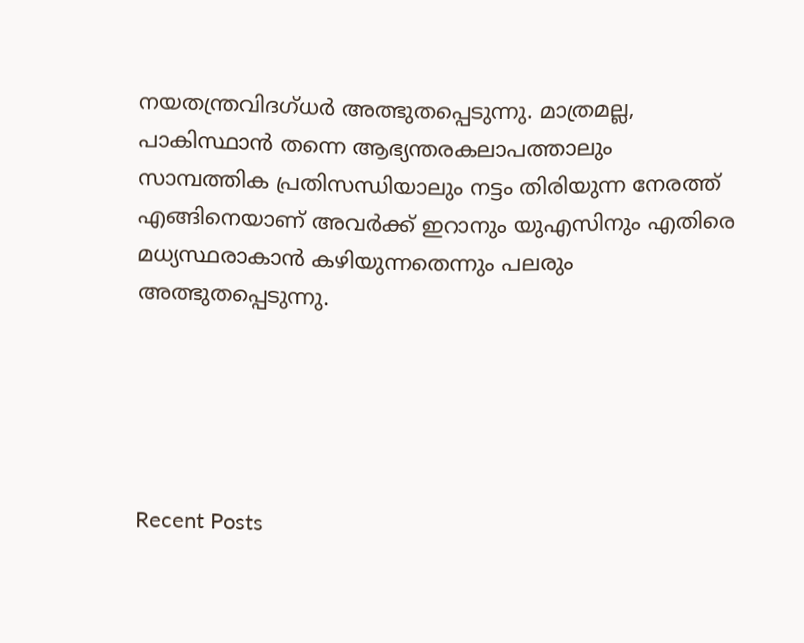നയതന്ത്രവിദഗ്ധര്‍ അത്ഭുതപ്പെടുന്നു. മാത്രമല്ല, പാകിസ്ഥാന്‍ തന്നെ ആഭ്യന്തരകലാപത്താലും സാമ്പത്തിക പ്രതിസന്ധിയാലും നട്ടം തിരിയുന്ന നേരത്ത് എങ്ങിനെയാണ് അവര്‍ക്ക് ഇറാനും യുഎസിനും എതിരെ മധ്യസ്ഥരാകാന്‍ കഴിയുന്നതെന്നും പലരും അത്ഭുതപ്പെടുന്നു.





Recent Posts